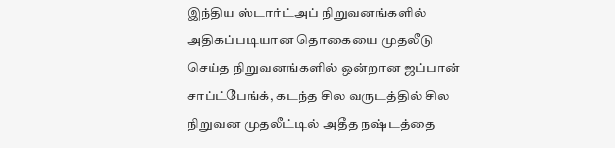இந்திய ஸ்டார்ட்அப் நிறுவனங்களில் அதிகப்படியான தொகையை முதலீடு செய்த நிறுவனங்களில் ஒன்றான ஜப்பான் சாப்ட்பேங்க், கடந்த சில வருடத்தில் சில நிறுவன முதலீட்டில் அதீத நஷ்டத்தை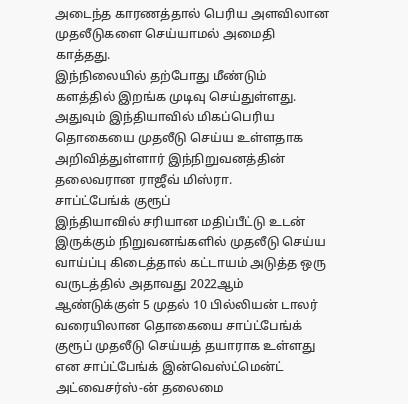அடைந்த காரணத்தால் பெரிய அளவிலான முதலீடுகளை செய்யாமல் அமைதி காத்தது.
இந்நிலையில் தற்போது மீண்டும் களத்தில் இறங்க முடிவு செய்துள்ளது. அதுவும் இந்தியாவில் மிகப்பெரிய தொகையை முதலீடு செய்ய உள்ளதாக அறிவித்துள்ளார் இந்நிறுவனத்தின் தலைவரான ராஜீவ் மிஸ்ரா.
சாப்ட்பேங்க் குரூப்
இந்தியாவில் சரியான மதிப்பீட்டு உடன் இருக்கும் நிறுவனங்களில் முதலீடு செய்ய வாய்ப்பு கிடைத்தால் கட்டாயம் அடுத்த ஒரு வருடத்தில் அதாவது 2022ஆம் ஆண்டுக்குள் 5 முதல் 10 பில்லியன் டாலர் வரையிலான தொகையை சாப்ட்பேங்க் குரூப் முதலீடு செய்யத் தயாராக உள்ளது என சாப்ட்பேங்க் இன்வெஸ்ட்மென்ட் அட்வைசர்ஸ்-ன் தலைமை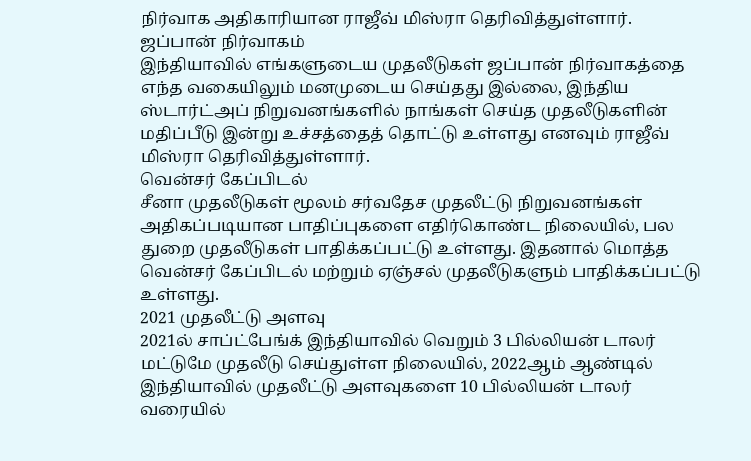நிர்வாக அதிகாரியான ராஜீவ் மிஸ்ரா தெரிவித்துள்ளார்.
ஜப்பான் நிர்வாகம்
இந்தியாவில் எங்களுடைய முதலீடுகள் ஜப்பான் நிர்வாகத்தை எந்த வகையிலும் மனமுடைய செய்தது இல்லை, இந்திய ஸ்டார்ட்அப் நிறுவனங்களில் நாங்கள் செய்த முதலீடுகளின் மதிப்பீடு இன்று உச்சத்தைத் தொட்டு உள்ளது எனவும் ராஜீவ் மிஸ்ரா தெரிவித்துள்ளார்.
வென்சர் கேப்பிடல்
சீனா முதலீடுகள் மூலம் சர்வதேச முதலீட்டு நிறுவனங்கள் அதிகப்படியான பாதிப்புகளை எதிர்கொண்ட நிலையில், பல துறை முதலீடுகள் பாதிக்கப்பட்டு உள்ளது. இதனால் மொத்த வென்சர் கேப்பிடல் மற்றும் ஏஞ்சல் முதலீடுகளும் பாதிக்கப்பட்டு உள்ளது.
2021 முதலீட்டு அளவு
2021ல் சாப்ட்பேங்க் இந்தியாவில் வெறும் 3 பில்லியன் டாலர் மட்டுமே முதலீடு செய்துள்ள நிலையில், 2022ஆம் ஆண்டில் இந்தியாவில் முதலீட்டு அளவுகளை 10 பில்லியன் டாலர் வரையில்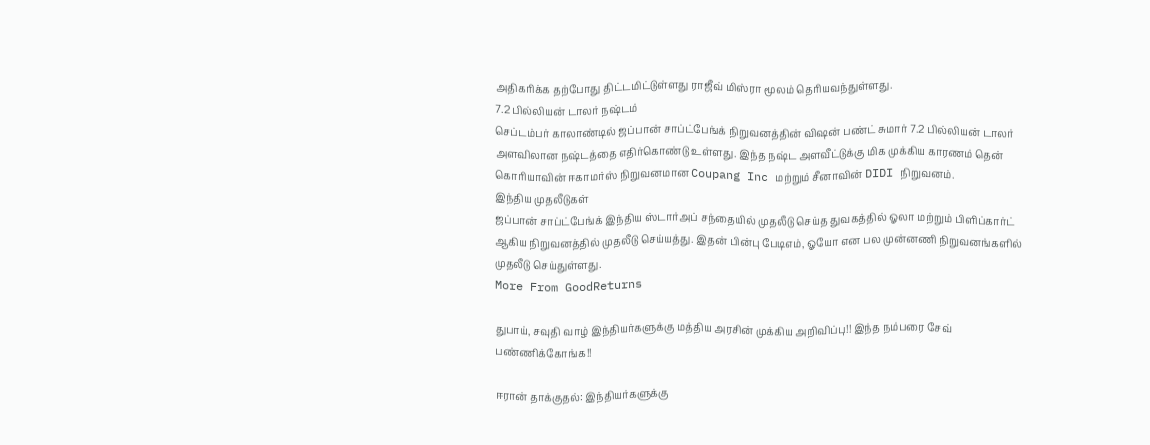அதிகரிக்க தற்போது திட்டமிட்டுள்ளது ராஜீவ் மிஸ்ரா மூலம் தெரியவந்துள்ளது.
7.2 பில்லியன் டாலர் நஷ்டம்
செப்டம்பர் காலாண்டில் ஜப்பான் சாப்ட்பேங்க் நிறுவனத்தின் விஷன் பண்ட் சுமார் 7.2 பில்லியன் டாலர் அளவிலான நஷ்டத்தை எதிர்கொண்டு உள்ளது. இந்த நஷ்ட அளவீட்டுக்கு மிக முக்கிய காரணம் தென் கொரியாவின் ஈகாமர்ஸ் நிறுவனமான Coupang Inc மற்றும் சீனாவின் DIDI நிறுவனம்.
இந்திய முதலீடுகள்
ஜப்பான் சாப்ட்பேங்க் இந்திய ஸ்டார்அப் சந்தையில் முதலீடு செய்த துவகத்தில் ஓலா மற்றும் பிளிப்கார்ட் ஆகிய நிறுவனத்தில் முதலீடு செய்யத்து. இதன் பின்பு பேடிஎம், ஓயோ என பல முன்னணி நிறுவனங்களில் முதலீடு செய்துள்ளது.
More From GoodReturns

துபாய், சவுதி வாழ் இந்தியர்களுக்கு மத்திய அரசின் முக்கிய அறிவிப்பு!! இந்த நம்பரை சேவ் பண்ணிக்கோங்க!!

ஈரான் தாக்குதல்: இந்தியர்களுக்கு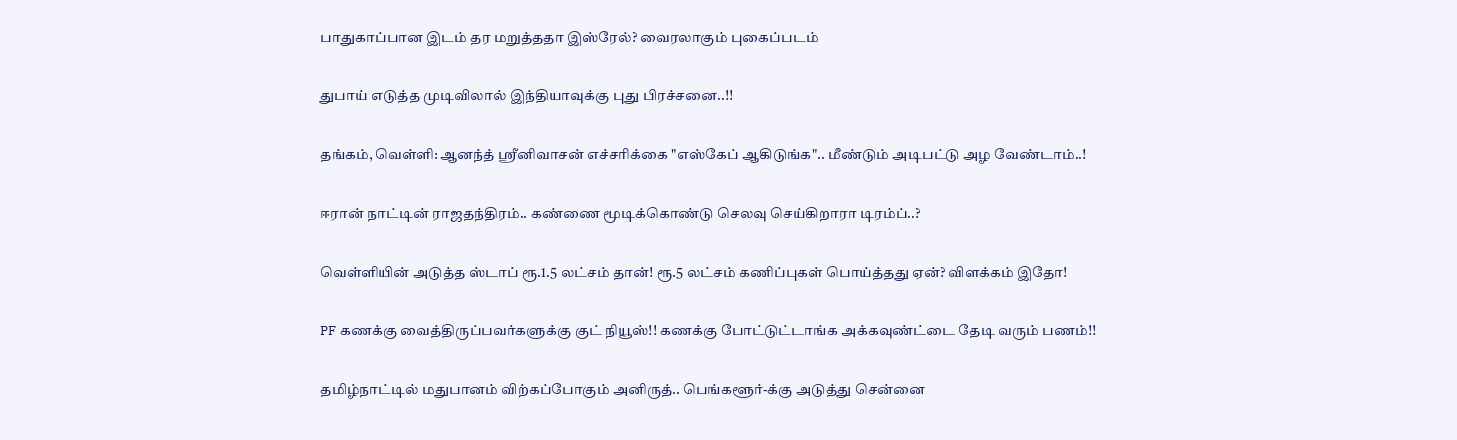பாதுகாப்பான இடம் தர மறுத்ததா இஸ்ரேல்? வைரலாகும் புகைப்படம்

துபாய் எடுத்த முடிவிலால் இந்தியாவுக்கு புது பிரச்சனை..!!

தங்கம், வெள்ளி: ஆனந்த் ஸ்ரீனிவாசன் எச்சரிக்கை "எஸ்கேப் ஆகிடுங்க".. மீண்டும் அடிபட்டு அழ வேண்டாம்..!

ஈரான் நாட்டின் ராஜதந்திரம்.. கண்ணை மூடிக்கொண்டு செலவு செய்கிறாரா டிரம்ப்..?

வெள்ளியின் அடுத்த ஸ்டாப் ரூ.1.5 லட்சம் தான்! ரூ.5 லட்சம் கணிப்புகள் பொய்த்தது ஏன்? விளக்கம் இதோ!

PF கணக்கு வைத்திருப்பவர்களுக்கு குட் நியூஸ்!! கணக்கு போட்டுட்டாங்க அக்கவுண்ட்டை தேடி வரும் பணம்!!

தமிழ்நாட்டில் மதுபானம் விற்கப்போகும் அனிருத்.. பெங்களூர்-க்கு அடுத்து சென்னை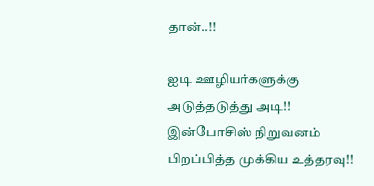தான்..!!

ஐடி ஊழியர்களுக்கு அடுத்தடுத்து அடி!! இன்போசிஸ் நிறுவனம் பிறப்பித்த முக்கிய உத்தரவு!!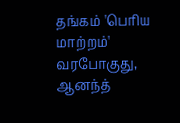தங்கம் 'பெரிய மாற்றம்' வரபோகுது, ஆனந்த்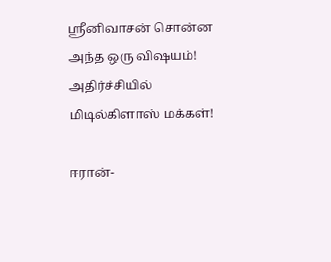ஸ்ரீனிவாசன் சொன்ன அந்த ஒரு விஷயம்! அதிர்ச்சியில் மிடில்கிளாஸ் மக்கள்!

ஈரான்-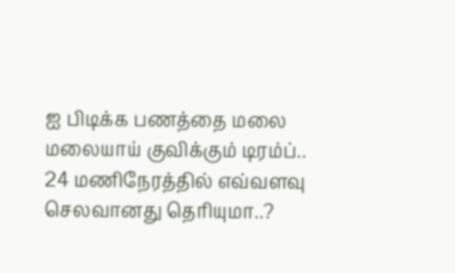ஐ பிடிக்க பணத்தை மலை மலையாய் குவிக்கும் டிரம்ப்.. 24 மணிநேரத்தில் எவ்வளவு செலவானது தெரியுமா..?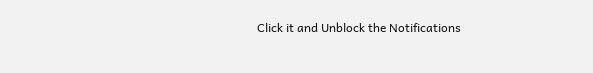Click it and Unblock the Notifications